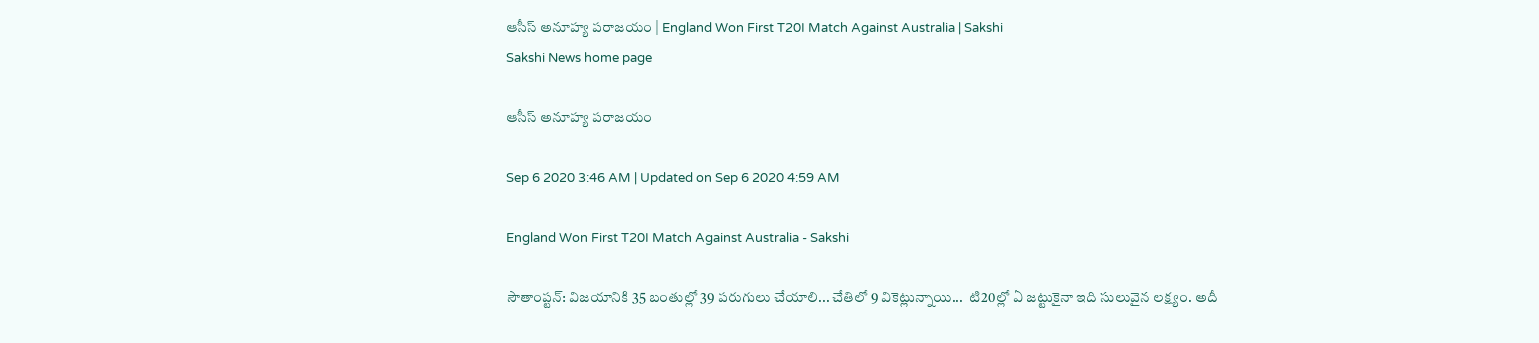ఆసీస్‌ అనూహ్య పరాజయం | England Won First T20I Match Against Australia | Sakshi
Sakshi News home page

ఆసీస్‌ అనూహ్య పరాజయం

Sep 6 2020 3:46 AM | Updated on Sep 6 2020 4:59 AM

England Won First T20I Match Against Australia - Sakshi

సౌతాంప్టన్‌: విజయానికి 35 బంతుల్లో 39 పరుగులు చేయాలి... చేతిలో 9 వికెట్లున్నాయి...  టి20ల్లో ఏ జట్టుకైనా ఇది సులువైన లక్ష్యం. అదీ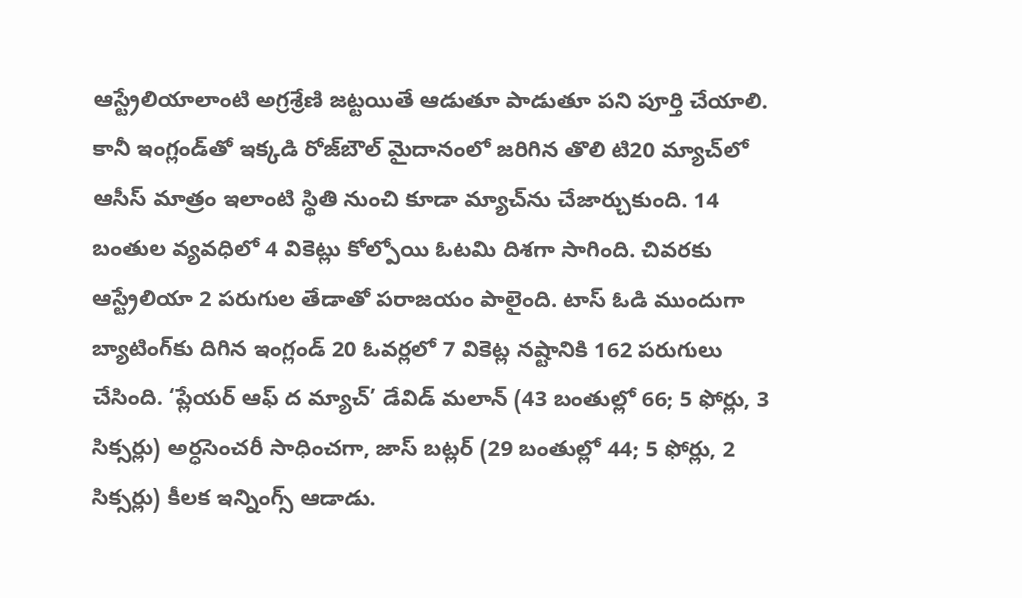ఆస్ట్రేలియాలాంటి అగ్రశ్రేణి జట్టయితే ఆడుతూ పాడుతూ పని పూర్తి చేయాలి. కానీ ఇంగ్లండ్‌తో ఇక్కడి రోజ్‌బౌల్‌ మైదానంలో జరిగిన తొలి టి20 మ్యాచ్‌లో ఆసీస్‌ మాత్రం ఇలాంటి స్థితి నుంచి కూడా మ్యాచ్‌ను చేజార్చుకుంది. 14 బంతుల వ్యవధిలో 4 వికెట్లు కోల్పోయి ఓటమి దిశగా సాగింది. చివరకు ఆస్ట్రేలియా 2 పరుగుల తేడాతో పరాజయం పాలైంది. టాస్‌ ఓడి ముందుగా బ్యాటింగ్‌కు దిగిన ఇంగ్లండ్‌ 20 ఓవర్లలో 7 వికెట్ల నష్టానికి 162 పరుగులు చేసింది. ‘ప్లేయర్‌ ఆఫ్‌ ద మ్యాచ్‌’ డేవిడ్‌ మలాన్‌ (43 బంతుల్లో 66; 5 ఫోర్లు, 3 సిక్సర్లు) అర్ధసెంచరీ సాధించగా, జాస్‌ బట్లర్‌ (29 బంతుల్లో 44; 5 ఫోర్లు, 2 సిక్సర్లు) కీలక ఇన్నింగ్స్‌ ఆడాడు.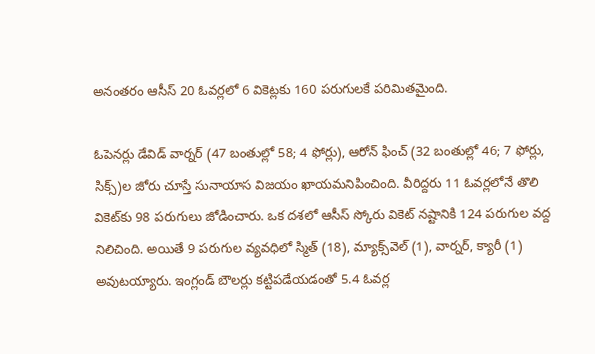అనంతరం ఆసీస్‌ 20 ఓవర్లలో 6 వికెట్లకు 160 పరుగులకే పరిమితమైంది.

ఓపెనర్లు డేవిడ్‌ వార్నర్‌ (47 బంతుల్లో 58; 4 ఫోర్లు), ఆరోన్‌ ఫించ్‌ (32 బంతుల్లో 46; 7 ఫోర్లు, సిక్స్‌)ల జోరు చూస్తే సునాయాస విజయం ఖాయమనిపించింది. వీరిద్దరు 11 ఓవర్లలోనే తొలి వికెట్‌కు 98 పరుగులు జోడించారు. ఒక దశలో ఆసీస్‌ స్కోరు వికెట్‌ నష్టానికి 124 పరుగుల వద్ద నిలిచింది. అయితే 9 పరుగుల వ్యవధిలో స్మిత్‌ (18), మ్యాక్స్‌వెల్‌ (1), వార్నర్, క్యారీ (1) అవుటయ్యారు. ఇంగ్లండ్‌ బౌలర్లు కట్టిపడేయడంతో 5.4 ఓవర్ల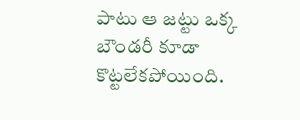పాటు ఆ జట్టు ఒక్క బౌండరీ కూడా కొట్టలేకపోయింది.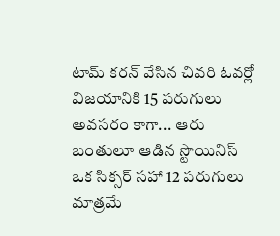టామ్‌ కరన్‌ వేసిన చివరి ఓవర్లో విజయానికి 15 పరుగులు అవసరం కాగా... ఆరు బంతులూ ఆడిన స్టొయినిస్‌ ఒక సిక్సర్‌ సహా 12 పరుగులు మాత్రమే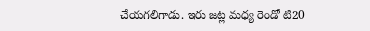చేయగలిగాడు. ఇరు జట్ల మధ్య రెండో టి20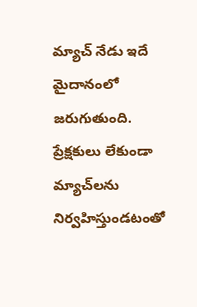మ్యాచ్‌ నేడు ఇదే మైదానంలో జరుగుతుంది. ప్రేక్షకులు లేకుండా మ్యాచ్‌లను నిర్వహిస్తుండటంతో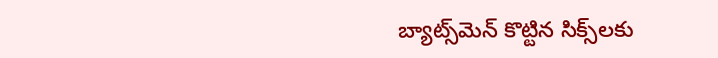బ్యాట్స్‌మెన్‌ కొట్టిన సిక్స్‌లకు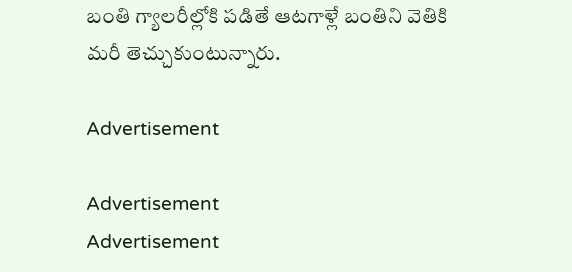బంతి గ్యాలరీల్లోకి పడితే ఆటగాళ్లే బంతిని వెతికి మరీ తెచ్చుకుంటున్నారు.

Advertisement

Advertisement
Advertisement